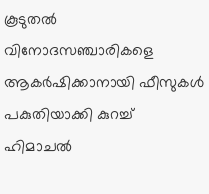കൂടുതല്‍ വിനോദസഞ്ചാരികളെ ആകര്‍ഷിക്കാനായി ഫീസുകള്‍ പകുതിയാക്കി കുറച്ച് ഹിമാചല്‍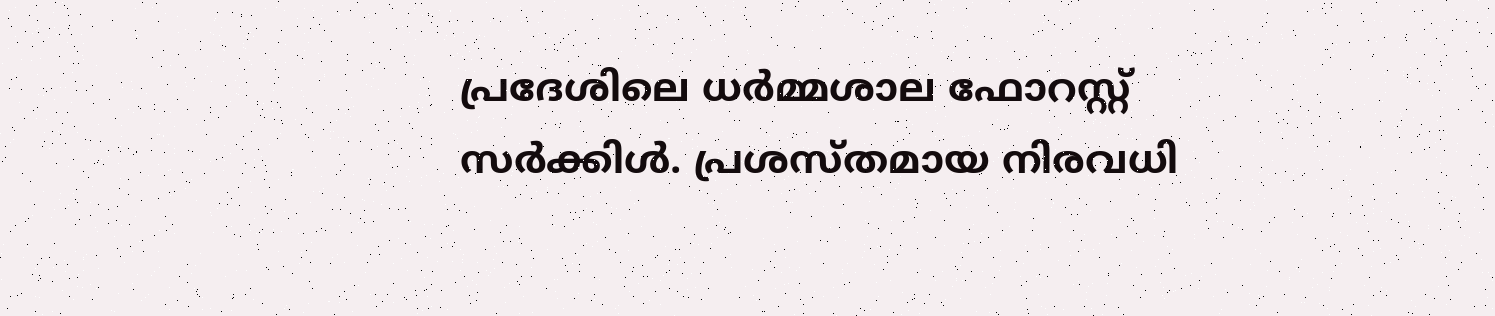പ്രദേശിലെ ധര്‍മ്മശാല ഫോറസ്റ്റ് സര്‍ക്കിള്‍. പ്രശസ്തമായ നിരവധി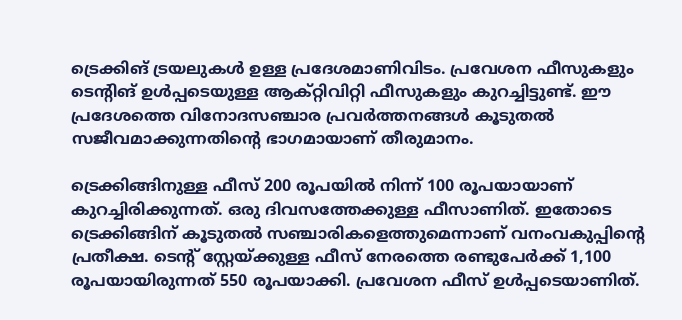ട്രെക്കിങ് ട്രയലുകള്‍ ഉള്ള പ്രദേശമാണിവിടം. പ്രവേശന ഫീസുകളും ടെന്റിങ് ഉള്‍പ്പടെയുള്ള ആക്റ്റിവിറ്റി ഫീസുകളും കുറച്ചിട്ടുണ്ട്. ഈ പ്രദേശത്തെ വിനോദസഞ്ചാര പ്രവര്‍ത്തനങ്ങള്‍ കൂടുതല്‍ സജീവമാക്കുന്നതിന്റെ ഭാഗമായാണ് തീരുമാനം.

ട്രെക്കിങ്ങിനുള്ള ഫീസ് 200 രൂപയില്‍ നിന്ന് 100 രൂപയായാണ് കുറച്ചിരിക്കുന്നത്. ഒരു ദിവസത്തേക്കുള്ള ഫീസാണിത്. ഇതോടെ ട്രെക്കിങ്ങിന് കൂടുതല്‍ സഞ്ചാരികളെത്തുമെന്നാണ് വനംവകുപ്പിന്റെ പ്രതീക്ഷ. ടെന്റ് സ്റ്റേയ്ക്കുള്ള ഫീസ് നേരത്തെ രണ്ടുപേര്‍ക്ക് 1,100 രൂപയായിരുന്നത് 550 രൂപയാക്കി. പ്രവേശന ഫീസ് ഉള്‍പ്പടെയാണിത്.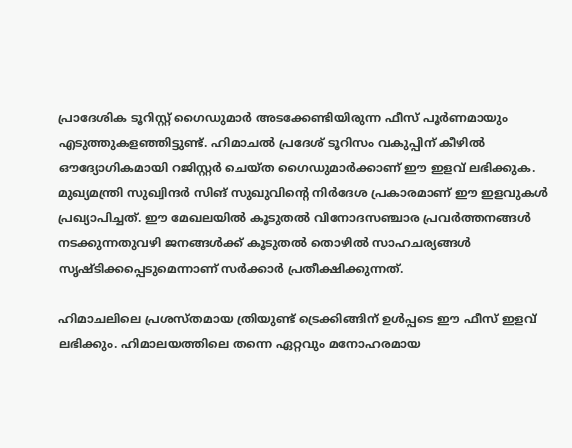പ്രാദേശിക ടൂറിസ്റ്റ് ഗൈഡുമാര്‍ അടക്കേണ്ടിയിരുന്ന ഫീസ് പൂര്‍ണമായും എടുത്തുകളഞ്ഞിട്ടുണ്ട്. ഹിമാചല്‍ പ്രദേശ് ടൂറിസം വകുപ്പിന് കീഴില്‍ ഔദ്യോഗികമായി റജിസ്റ്റര്‍ ചെയ്ത ഗൈഡുമാര്‍ക്കാണ് ഈ ഇളവ് ലഭിക്കുക. മുഖ്യമന്ത്രി സുഖ്വിന്ദര്‍ സിങ് സുഖുവിന്റെ നിര്‍ദേശ പ്രകാരമാണ് ഈ ഇളവുകള്‍ പ്രഖ്യാപിച്ചത്. ഈ മേഖലയില്‍ കൂടുതല്‍ വിനോദസഞ്ചാര പ്രവര്‍ത്തനങ്ങള്‍ നടക്കുന്നതുവഴി ജനങ്ങള്‍ക്ക് കൂടുതല്‍ തൊഴില്‍ സാഹചര്യങ്ങള്‍ സൃഷ്ടിക്കപ്പെടുമെന്നാണ് സര്‍ക്കാര്‍ പ്രതീക്ഷിക്കുന്നത്.

ഹിമാചലിലെ പ്രശസ്തമായ ത്രിയുണ്ട്‌ ട്രെക്കിങ്ങിന് ഉള്‍പ്പടെ ഈ ഫീസ് ഇളവ് ലഭിക്കും. ഹിമാലയത്തിലെ തന്നെ ഏറ്റവും മനോഹരമായ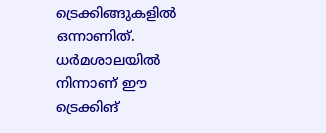ട്രെക്കിങ്ങുകളില്‍ ഒന്നാണിത്. ധര്‍മശാലയില്‍ നിന്നാണ് ഈ ട്രെക്കിങ്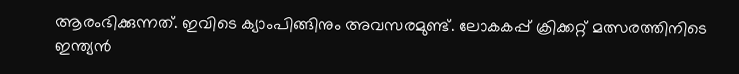ആരംഭിക്കുന്നത്. ഇവിടെ ക്യാംപിങ്ങിനും അവസരമുണ്ട്. ലോകകപ്പ് ക്രിക്കറ്റ് മത്സരത്തിനിടെ ഇന്ത്യന്‍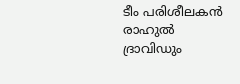ടീം പരിശീലകന്‍ രാഹുല്‍ ദ്രാവിഡും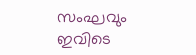സംഘവും ഇവിടെ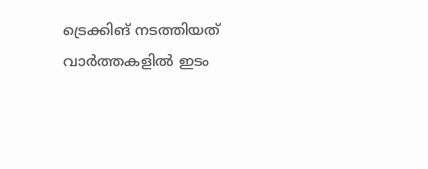ട്രെക്കിങ് നടത്തിയത് വാര്‍ത്തകളില്‍ ഇടം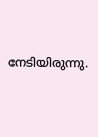നേടിയിരുന്നു.